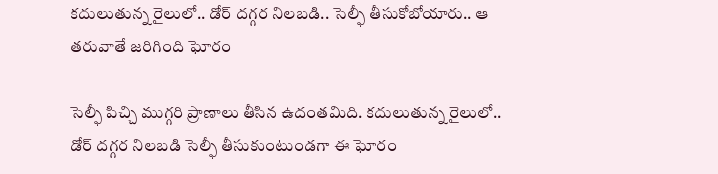కదులుతున్న రైలులో.. డోర్ దగ్గర నిలబడి.. సెల్ఫీ తీసుకోబోయారు.. ఆ తరువాతే జరిగింది ఘోరం

సెల్ఫీ పిచ్చి ముగ్గరి ప్రాణాలు తీసిన ఉదంతమిది. కదులుతున్న రైలులో.. డోర్ దగ్గర నిలబడి సెల్ఫీ తీసుకుంటుండగా ఈ ఘోరం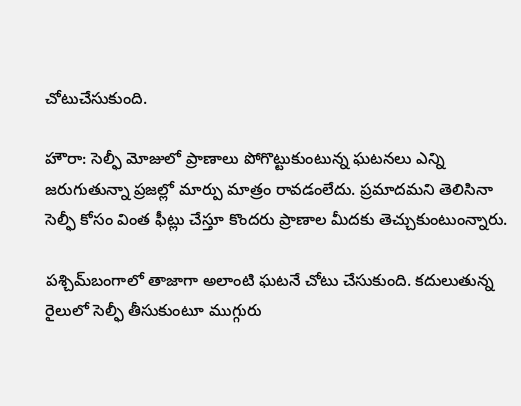చోటుచేసుకుంది.

హౌరా: సెల్ఫీ మోజులో ప్రాణాలు పోగొట్టుకుంటున్న ఘటనలు ఎన్ని జరుగుతున్నా ప్రజల్లో మార్పు మాత్రం రావడంలేదు. ప్రమాదమని తెలిసినా సెల్ఫీ కోసం వింత ఫీట్లు చేస్తూ కొందరు ప్రాణాల మీదకు తెచ్చుకుంటుంన్నారు.

పశ్చిమ్‌బంగాలో తాజాగా అలాంటి ఘటనే చోటు చేసుకుంది. కదులుతున్న రైలులో సెల్ఫీ తీసుకుంటూ ముగ్గురు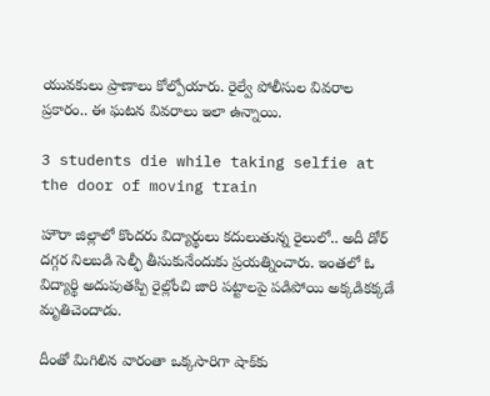యువకులు ప్రాణాలు కోల్పోయారు. రైల్వే పోలీసుల వివరాల ప్రకారం.. ఈ ఘటన వివరాలు ఇలా ఉన్నాయి.

3 students die while taking selfie at the door of moving train

హౌరా జిల్లాలో కొందరు విద్యార్థులు కదులుతున్న రైలులో.. అదీ డోర్‌ దగ్గర నిలబడి సెల్ఫీ తీసుకునేందుకు ప్రయత్నించారు. ఇంతలో ఓ విద్యార్థి అదుపుతప్పి రైల్లోంచి జారి పట్టాలపై పడిపోయి అక్కడికక్కడే మృతిచెందాడు.

దీంతో మిగిలిన వారంతా ఒక్కసారిగా షాక్‌కు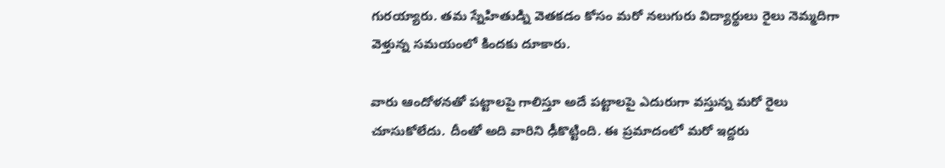గురయ్యారు. తమ స్నేహితుడ్ని వెతకడం కోసం మరో నలుగురు విద్యార్థులు రైలు నెమ్మదిగా వెళ్తున్న సమయంలో కిందకు దూకారు.

వారు ఆందోళనతో పట్టాలపై గాలిస్తూ అదే పట్టాలపై ఎదురుగా వస్తున్న మరో రైలు చూసుకోలేదు. దీంతో అది వారిని ఢీకొట్టింది. ఈ ప్రమాదంలో మరో ఇద్దరు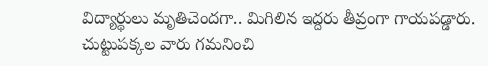విద్యార్థులు మృతిచెందగా.. మిగిలిన ఇద్దరు తీవ్రంగా గాయపడ్డారు. చుట్టుపక్కల వారు గమనించి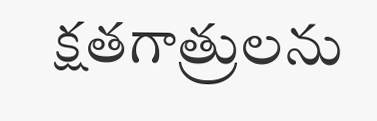క్షతగాత్రులను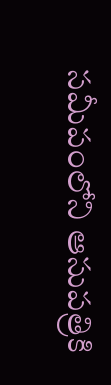సమీపంలోని ఆసుపత్రికి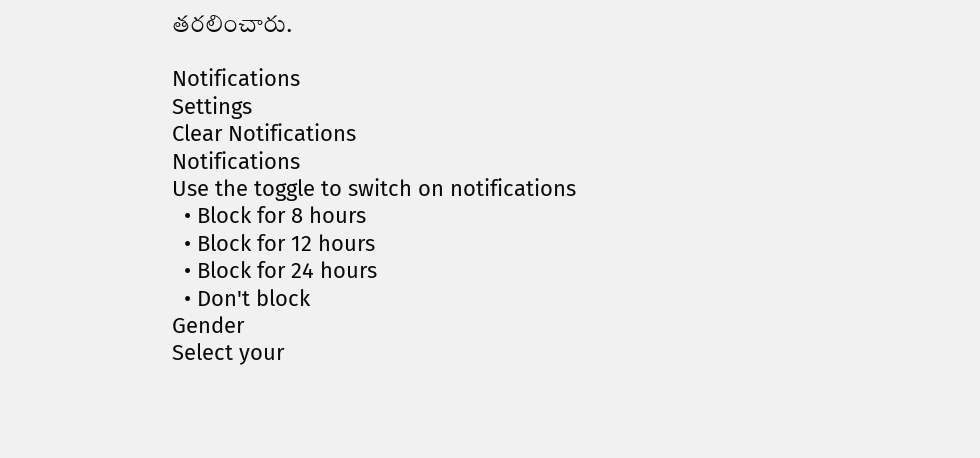తరలించారు.

Notifications
Settings
Clear Notifications
Notifications
Use the toggle to switch on notifications
  • Block for 8 hours
  • Block for 12 hours
  • Block for 24 hours
  • Don't block
Gender
Select your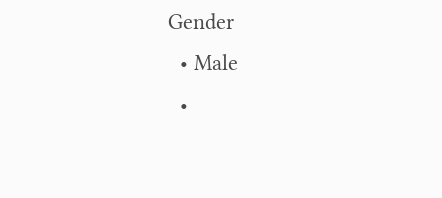Gender
  • Male
  •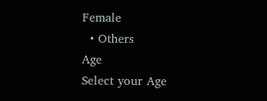Female
  • Others
Age
Select your Age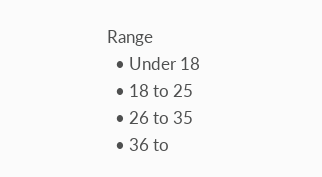Range
  • Under 18
  • 18 to 25
  • 26 to 35
  • 36 to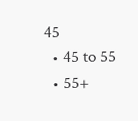45
  • 45 to 55
  • 55+